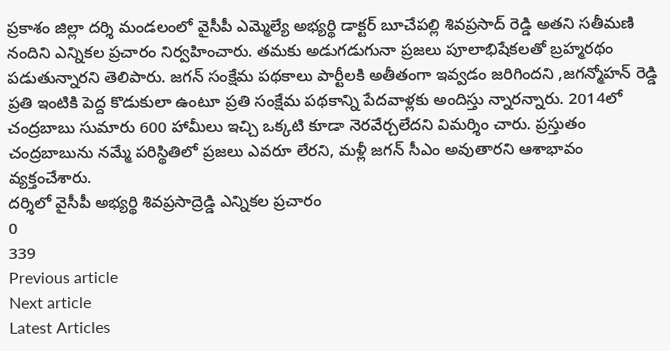ప్రకాశం జిల్లా దర్శి మండలంలో వైసీపీ ఎమ్మెల్యే అభ్యర్థి డాక్టర్ బూచేపల్లి శివప్రసాద్ రెడ్డి అతని సతీమణి నందిని ఎన్నికల ప్రచారం నిర్వహించారు. తమకు అడుగడుగునా ప్రజలు పూలాభిషేకలతో బ్రహ్మరథం పడుతున్నారని తెలిపారు. జగన్ సంక్షేమ పథకాలు పార్టీలకి అతీతంగా ఇవ్వడం జరిగిందని ,జగన్మోహన్ రెడ్డి ప్రతి ఇంటికి పెద్ద కొడుకులా ఉంటూ ప్రతి సంక్షేమ పథకాన్ని పేదవాళ్లకు అందిస్తు న్నారన్నారు. 2014లో చంద్రబాబు సుమారు 600 హామీలు ఇచ్చి ఒక్కటి కూడా నెరవేర్చలేదని విమర్శిం చారు. ప్రస్తుతం చంద్రబాబును నమ్మే పరిస్థితిలో ప్రజలు ఎవరూ లేరని, మళ్లీ జగన్ సీఎం అవుతారని ఆశాభావం వ్యక్తంచేశారు.
దర్శిలో వైసీపీ అభ్యర్థి శివప్రసాద్రెడ్డి ఎన్నికల ప్రచారం
0
339
Previous article
Next article
Latest Articles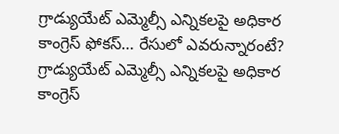గ్రాడ్యుయేట్ ఎమ్మెల్సీ ఎన్నికలపై అధికార కాంగ్రెస్ ఫోకస్… రేసులో ఎవరున్నారంటే?
గ్రాడ్యుయేట్ ఎమ్మెల్సీ ఎన్నికలపై అధికార కాంగ్రెస్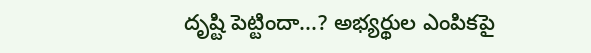దృష్టి పెట్టిందా...? అభ్యర్థుల ఎంపికపై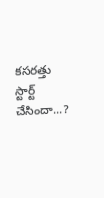కసరత్తు స్టార్ట్ చేసిందా...?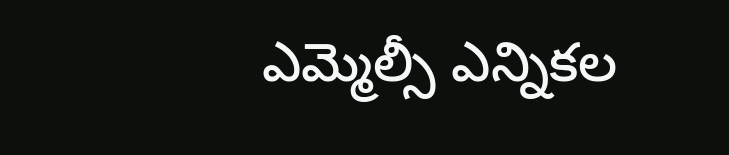ఎమ్మెల్సీ ఎన్నికల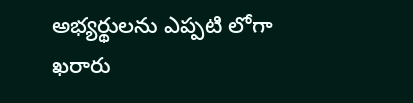అభ్యర్థులను ఎప్పటి లోగా ఖరారు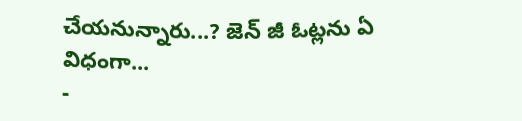చేయనున్నారు...? జెన్ జీ ఓట్లను ఏ విధంగా...
-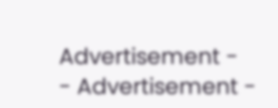Advertisement -
- Advertisement -